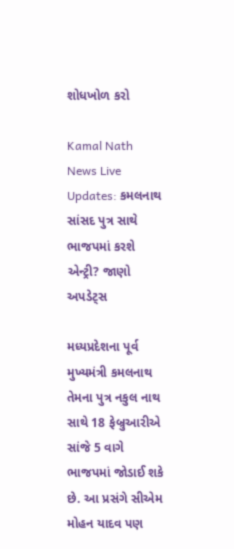શોધખોળ કરો

Kamal Nath News Live Updates: કમલનાથ સાંસદ પુત્ર સાથે ભાજપમાં કરશે એન્ટ્રી? જાણો અપડેટ્સ

મધ્યપ્રદેશના પૂર્વ મુખ્યમંત્રી કમલનાથ તેમના પુત્ર નકુલ નાથ સાથે 18 ફેબ્રુઆરીએ સાંજે 5 વાગે ભાજપમાં જોડાઈ શકે છે. આ પ્રસંગે સીએમ મોહન યાદવ પણ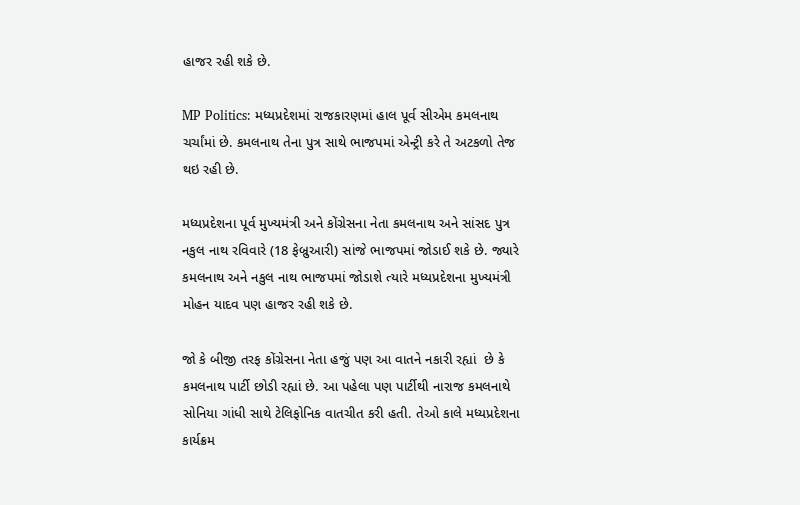હાજર રહી શકે છે.

MP Politics: મધ્યપ્રદેશમાં રાજકારણમાં હાલ પૂર્વ સીએમ કમલનાથ ચર્ચાંમાં છે. કમલનાથ તેના પુત્ર સાથે ભાજપમાં એન્ટ્રી કરે તે અટકળો તેજ થઇ રહી છે.

મધ્યપ્રદેશના પૂર્વ મુખ્યમંત્રી અને કોંગ્રેસના નેતા કમલનાથ અને સાંસદ પુત્ર નકુલ નાથ રવિવારે (18 ફેબ્રુઆરી) સાંજે ભાજપમાં જોડાઈ શકે છે. જ્યારે કમલનાથ અને નકુલ નાથ ભાજપમાં જોડાશે ત્યારે મધ્યપ્રદેશના મુખ્યમંત્રી મોહન યાદવ પણ હાજર રહી શકે છે.

જો કે બીજી તરફ કોંગ્રેસના નેતા હજું પણ આ વાતને નકારી રહ્યાં  છે કે કમલનાથ પાર્ટી છોડી રહ્યાં છે. આ પહેલા પણ પાર્ટીથી નારાજ કમલનાથે સોનિયા ગાંધી સાથે ટેલિફોનિક વાતચીત કરી હતી. તેઓ કાલે મધ્યપ્રદેશના કાર્યક્રમ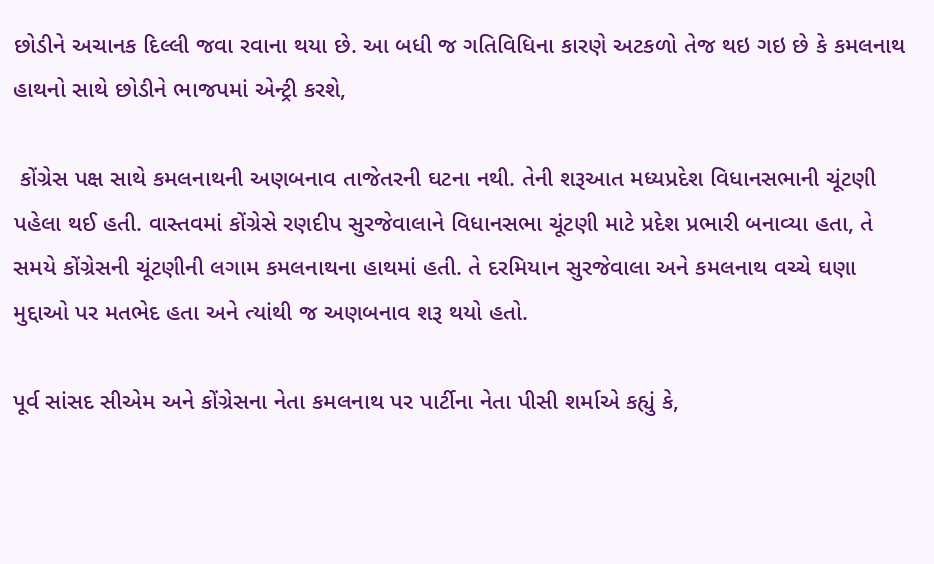છોડીને અચાનક દિલ્લી જવા રવાના થયા છે. આ બધી જ ગતિવિધિના કારણે અટકળો તેજ થઇ ગઇ છે કે કમલનાથ હાથનો સાથે છોડીને ભાજપમાં એન્ટ્રી કરશે,

 કોંગ્રેસ પક્ષ સાથે કમલનાથની અણબનાવ તાજેતરની ઘટના નથી. તેની શરૂઆત મધ્યપ્રદેશ વિધાનસભાની ચૂંટણી પહેલા થઈ હતી. વાસ્તવમાં કોંગ્રેસે રણદીપ સુરજેવાલાને વિધાનસભા ચૂંટણી માટે પ્રદેશ પ્રભારી બનાવ્યા હતા, તે સમયે કોંગ્રેસની ચૂંટણીની લગામ કમલનાથના હાથમાં હતી. તે દરમિયાન સુરજેવાલા અને કમલનાથ વચ્ચે ઘણા મુદ્દાઓ પર મતભેદ હતા અને ત્યાંથી જ અણબનાવ શરૂ થયો હતો.

પૂર્વ સાંસદ સીએમ અને કોંગ્રેસના નેતા કમલનાથ પર પાર્ટીના નેતા પીસી શર્માએ કહ્યું કે,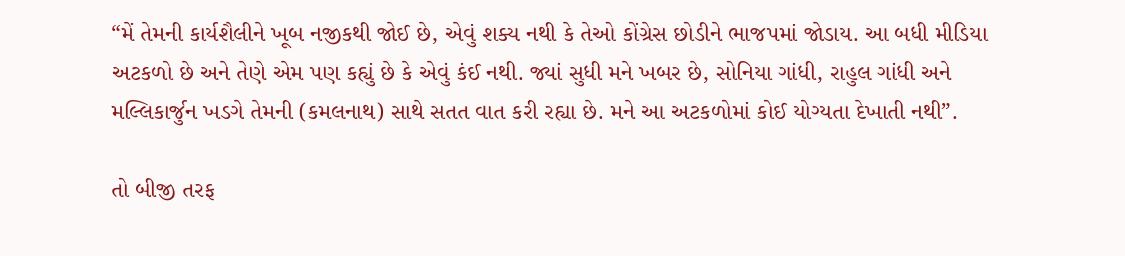“મેં તેમની કાર્યશૈલીને ખૂબ નજીકથી જોઈ છે, એવું શક્ય નથી કે તેઓ કોંગ્રેસ છોડીને ભાજપમાં જોડાય. આ બધી મીડિયા અટકળો છે અને તેણે એમ પણ કહ્યું છે કે એવું કંઈ નથી. જ્યાં સુધી મને ખબર છે, સોનિયા ગાંધી, રાહુલ ગાંધી અને મલ્લિકાર્જુન ખડગે તેમની (કમલનાથ) સાથે સતત વાત કરી રહ્યા છે. મને આ અટકળોમાં કોઈ યોગ્યતા દેખાતી નથી”.

તો બીજી તરફ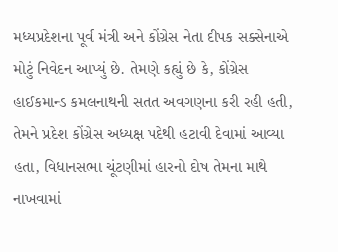મધ્યપ્રદેશના પૂર્વ મંત્રી અને કોંગ્રેસ નેતા દીપક સક્સેનાએ મોટું નિવેદન આપ્યું છે. તેમણે કહ્યું છે કે, કોંગ્રેસ હાઈકમાન્ડ કમલનાથની સતત અવગણના કરી રહી હતી, તેમને પ્રદેશ કોંગ્રેસ અધ્યક્ષ પદેથી હટાવી દેવામાં આવ્યા હતા, વિધાનસભા ચૂંટણીમાં હારનો દોષ તેમના માથે નાખવામાં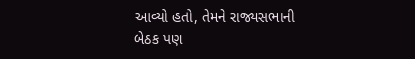આવ્યો હતો, તેમને રાજ્યસભાની બેઠક પણ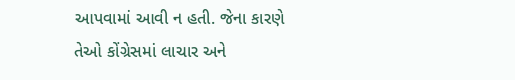આપવામાં આવી ન હતી. જેના કારણે તેઓ કોંગ્રેસમાં લાચાર અને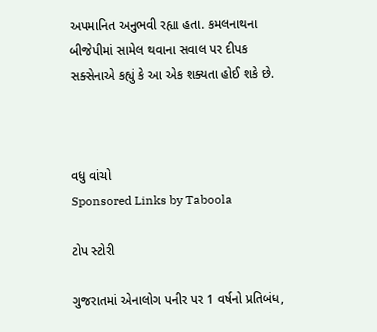અપમાનિત અનુભવી રહ્યા હતા. કમલનાથના બીજેપીમાં સામેલ થવાના સવાલ પર દીપક સક્સેનાએ કહ્યું કે આ એક શક્યતા હોઈ શકે છે.



વધુ વાંચો
Sponsored Links by Taboola

ટોપ સ્ટોરી

ગુજરાતમાં એનાલોગ પનીર પર 1 વર્ષનો પ્રતિબંધ,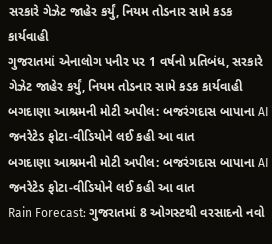સરકારે ગેઝેટ જાહેર કર્યું, નિયમ તોડનાર સામે કડક કાર્યવાહી
ગુજરાતમાં એનાલોગ પનીર પર 1 વર્ષનો પ્રતિબંધ, સરકારે ગેઝેટ જાહેર કર્યું, નિયમ તોડનાર સામે કડક કાર્યવાહી
બગદાણા આશ્રમની મોટી અપીલ: બજરંગદાસ બાપાના AI જનરેટેડ ફોટા-વીડિયોને લઈ કહી આ વાત
બગદાણા આશ્રમની મોટી અપીલ: બજરંગદાસ બાપાના AI જનરેટેડ ફોટા-વીડિયોને લઈ કહી આ વાત
Rain Forecast: ગુજરાતમાં 8 ઓગસ્ટથી વરસાદનો નવો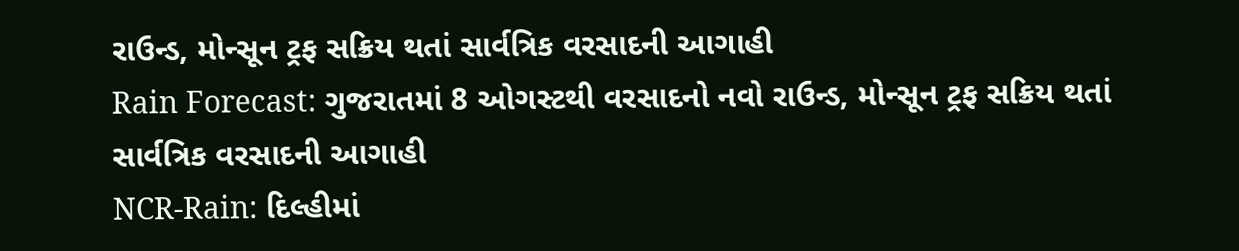રાઉન્ડ, મોન્સૂન ટ્રફ સક્રિય થતાં સાર્વત્રિક વરસાદની આગાહી
Rain Forecast: ગુજરાતમાં 8 ઓગસ્ટથી વરસાદનો નવો રાઉન્ડ, મોન્સૂન ટ્રફ સક્રિય થતાં સાર્વત્રિક વરસાદની આગાહી
NCR-Rain: દિલ્હીમાં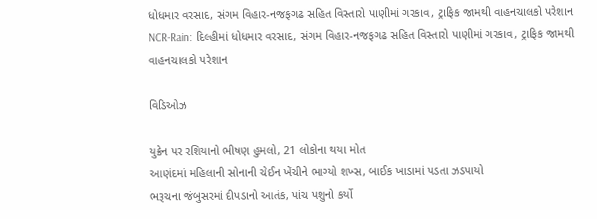ધોધમાર વરસાદ, સંગમ વિહાર-નજફગઢ સહિત વિસ્તારો પાણીમાં ગરકાવ, ટ્રાફિક જામથી વાહનચાલકો પરેશાન
NCR-Rain: દિલ્હીમાં ધોધમાર વરસાદ, સંગમ વિહાર-નજફગઢ સહિત વિસ્તારો પાણીમાં ગરકાવ, ટ્રાફિક જામથી વાહનચાલકો પરેશાન

વિડિઓઝ

યુક્રેન પર રશિયાનો ભીષણ હુમલો, 21 લોકોના થયા મોત
આણંદમાં મહિલાની સોનાની ચેઈન ખેંચીને ભાગ્યો શખ્સ, બાઈક ખાડામાં પડતા ઝડપાયો
ભરૂચના જંબુસરમાં દીપડાનો આતંક, પાંચ પશુનો કર્યો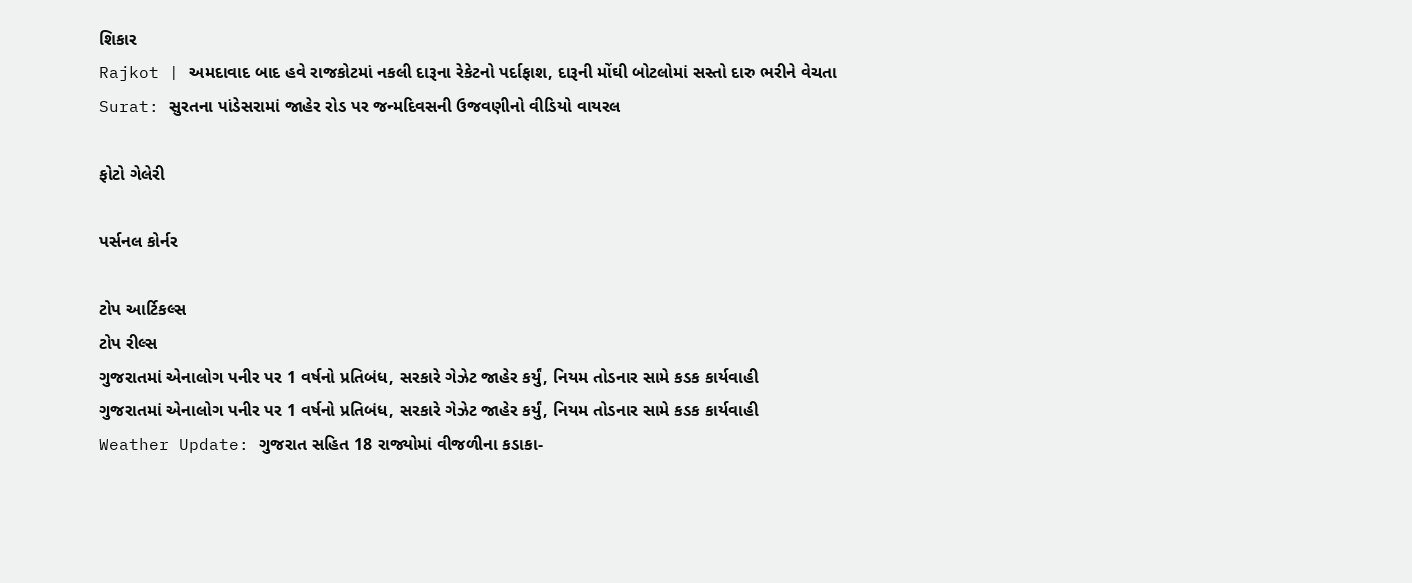શિકાર
Rajkot | અમદાવાદ બાદ હવે રાજકોટમાં નકલી દારૂના રેકેટનો પર્દાફાશ, દારૂની મોંઘી બોટલોમાં સસ્તો દારુ ભરીને વેચતા
Surat: સુરતના પાંડેસરામાં જાહેર રોડ પર જન્મદિવસની ઉજવણીનો વીડિયો વાયરલ

ફોટો ગેલેરી

પર્સનલ કોર્નર

ટોપ આર્ટિકલ્સ
ટોપ રીલ્સ
ગુજરાતમાં એનાલોગ પનીર પર 1 વર્ષનો પ્રતિબંધ, સરકારે ગેઝેટ જાહેર કર્યું, નિયમ તોડનાર સામે કડક કાર્યવાહી
ગુજરાતમાં એનાલોગ પનીર પર 1 વર્ષનો પ્રતિબંધ, સરકારે ગેઝેટ જાહેર કર્યું, નિયમ તોડનાર સામે કડક કાર્યવાહી
Weather Update: ગુજરાત સહિત 18 રાજ્યોમાં વીજળીના કડાકા-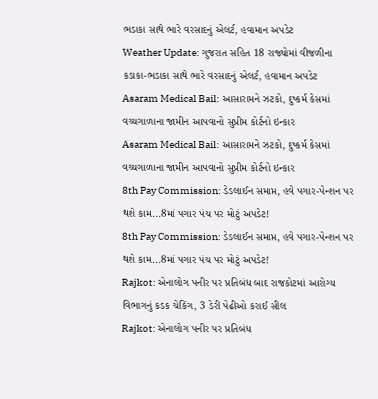ભડાકા સાથે ભારે વરસાદનું એલર્ટ, હવામાન અપડેટ
Weather Update: ગુજરાત સહિત 18 રાજ્યોમાં વીજળીના કડાકા-ભડાકા સાથે ભારે વરસાદનું એલર્ટ, હવામાન અપડેટ
Asaram Medical Bail: આસારામને ઝટકો, દુષ્કર્મ કેસમાં વચ્ચગાળાના જામીન આપવાનો સુપ્રીમ કોર્ટનો ઇન્કાર
Asaram Medical Bail: આસારામને ઝટકો, દુષ્કર્મ કેસમાં વચ્ચગાળાના જામીન આપવાનો સુપ્રીમ કોર્ટનો ઇન્કાર
8th Pay Commission: ડેડલાઈન સમાપ્ત, હવે પગાર-પેન્શન પર થશે કામ...8માં પગાર પંચ પર મોટું અપડેટ!
8th Pay Commission: ડેડલાઈન સમાપ્ત, હવે પગાર-પેન્શન પર થશે કામ...8માં પગાર પંચ પર મોટું અપડેટ!
Rajkot: એનાલોગ પનીર પર પ્રતિબંધ બાદ રાજકોટમાં આરોગ્ય વિભાગનું કડક ચેકિંગ, 3 ડેરી પેઢીઓ કરાઈ સીલ
Rajkot: એનાલોગ પનીર પર પ્રતિબંધ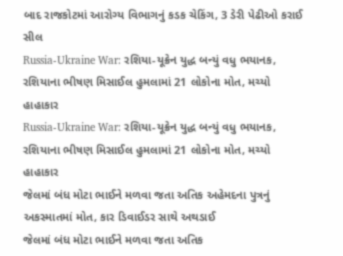બાદ રાજકોટમાં આરોગ્ય વિભાગનું કડક ચેકિંગ, 3 ડેરી પેઢીઓ કરાઈ સીલ
Russia-Ukraine War: રશિયા-યૂક્રેન યુદ્ધ બન્યું વધુ ભયાનક, રશિયાના ભીષણ મિસાઈલ હુમલામાં 21 લોકોના મોત, મચ્યો હાહાકાર
Russia-Ukraine War: રશિયા-યૂક્રેન યુદ્ધ બન્યું વધુ ભયાનક, રશિયાના ભીષણ મિસાઈલ હુમલામાં 21 લોકોના મોત, મચ્યો હાહાકાર
જેલમાં બંધ મોટા ભાઈને મળવા જતા અતિક અહેમદના પુત્રનું અકસ્માતમાં મોત, કાર ડિવાઈડર સાથે અથડાઈ
જેલમાં બંધ મોટા ભાઈને મળવા જતા અતિક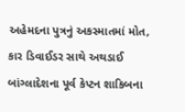અહેમદના પુત્રનું અકસ્માતમાં મોત, કાર ડિવાઈડર સાથે અથડાઈ
બાંગ્લાદેશના પૂર્વ કેપ્ટન શાકિબના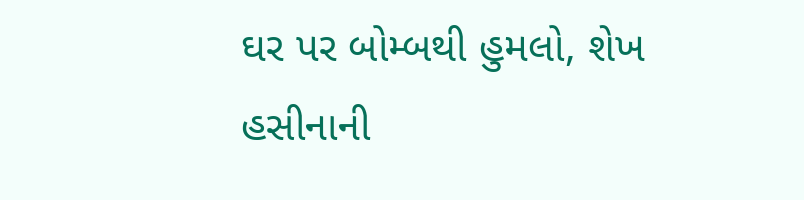ઘર પર બોમ્બથી હુમલો, શેખ હસીનાની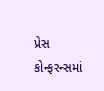પ્રેસ કોન્ફરન્સમાં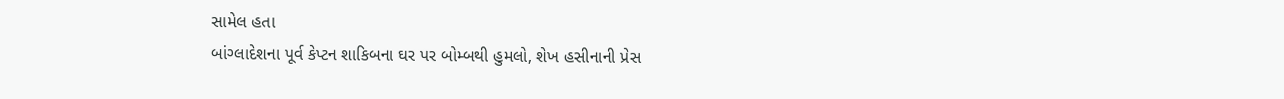સામેલ હતા
બાંગ્લાદેશના પૂર્વ કેપ્ટન શાકિબના ઘર પર બોમ્બથી હુમલો, શેખ હસીનાની પ્રેસ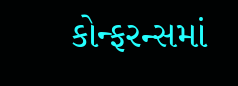કોન્ફરન્સમાં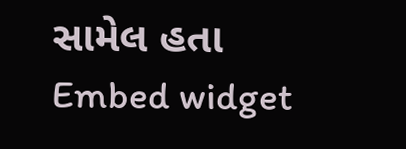સામેલ હતા
Embed widget